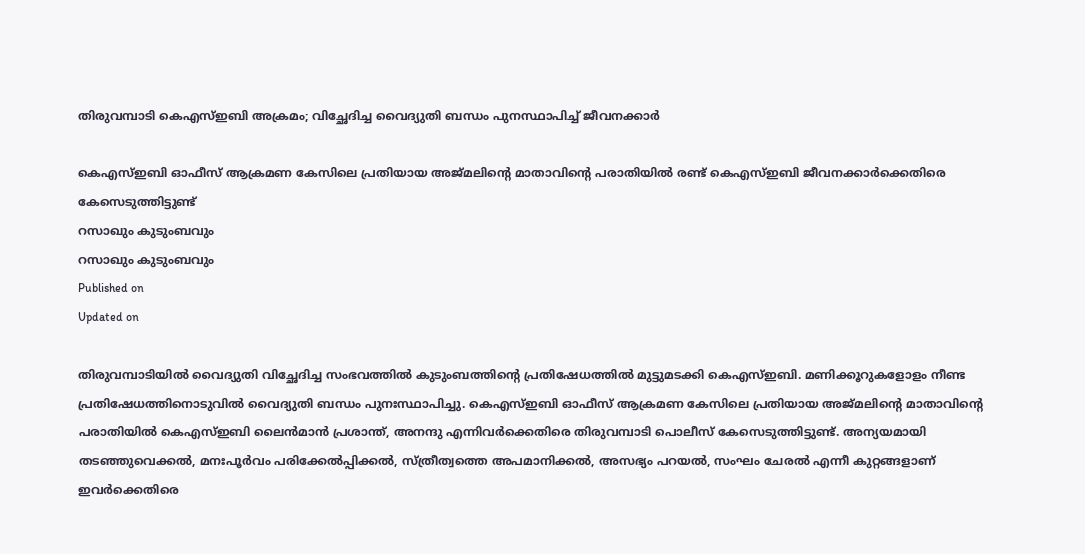തിരുവമ്പാടി കെഎസ്ഇബി അക്രമം; വിച്ഛേദിച്ച വൈദ്യുതി ബന്ധം പുനസ്ഥാപിച്ച് ജീവനക്കാർ

കെഎസ്ഇബി ഓഫീസ് ആക്രമണ കേസിലെ പ്രതിയായ അജ്മലിൻ്റെ മാതാവിൻ്റെ പരാതിയിൽ രണ്ട് കെഎസ്ഇബി ജീവനക്കാർക്കെതിരെ കേസെടുത്തിട്ടുണ്ട്
റസാഖും കുടുംബവും
റസാഖും കുടുംബവും
Published on
Updated on

തിരുവമ്പാടിയിൽ വൈദ്യുതി വിച്ഛേദിച്ച സംഭവത്തിൽ കുടുംബത്തിൻ്റെ പ്രതിഷേധത്തിൽ മുട്ടുമടക്കി കെഎസ്ഇബി. മണിക്കൂറുകളോളം നീണ്ട പ്രതിഷേധത്തിനൊടുവിൽ വൈദ്യുതി ബന്ധം പുനഃസ്ഥാപിച്ചു. കെഎസ്ഇബി ഓഫീസ് ആക്രമണ കേസിലെ പ്രതിയായ അജ്മലിൻ്റെ മാതാവിൻ്റെ പരാതിയിൽ കെഎസ്ഇബി ലൈൻമാൻ പ്രശാന്ത്, അനന്ദു എന്നിവർക്കെതിരെ തിരുവമ്പാടി പൊലീസ് കേസെടുത്തിട്ടുണ്ട്. അന്യയമായി തടഞ്ഞുവെക്കൽ, മനഃപൂർവം പരിക്കേൽപ്പിക്കൽ, സ്ത്രീത്വത്തെ അപമാനിക്കൽ, അസഭ്യം പറയൽ, സംഘം ചേരൽ എന്നീ കുറ്റങ്ങളാണ് ഇവർക്കെതിരെ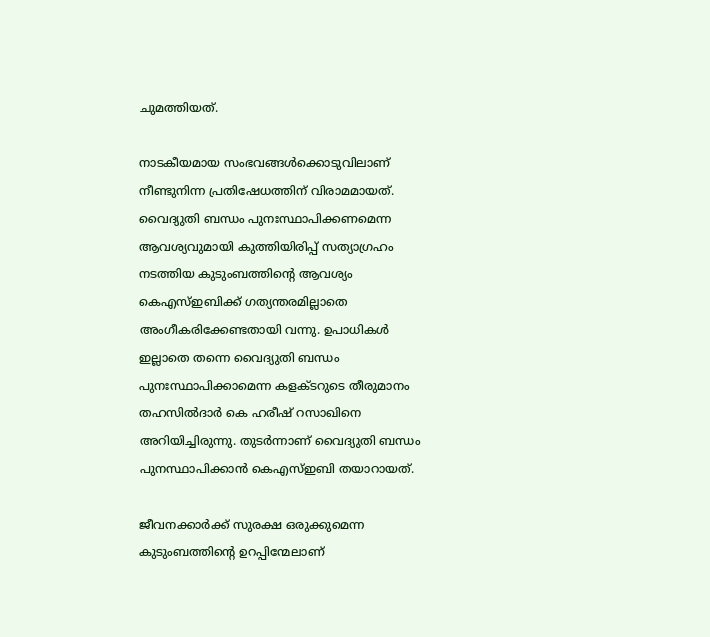ചുമത്തിയത്.

നാടകീയമായ സംഭവങ്ങൾക്കൊടുവിലാണ് നീണ്ടുനിന്ന പ്രതിഷേധത്തിന് വിരാമമായത്. വൈദ്യുതി ബന്ധം പുനഃസ്ഥാപിക്കണമെന്ന ആവശ്യവുമായി കുത്തിയിരിപ്പ് സത്യാഗ്രഹം നടത്തിയ കുടുംബത്തിൻ്റെ ആവശ്യം കെഎസ്ഇബിക്ക് ഗത്യന്തരമില്ലാതെ അംഗീകരിക്കേണ്ടതായി വന്നു. ഉപാധികൾ ഇല്ലാതെ തന്നെ വൈദ്യുതി ബന്ധം പുനഃസ്ഥാപിക്കാമെന്ന കളക്ടറുടെ തീരുമാനം തഹസിൽദാർ കെ ഹരീഷ് റസാഖിനെ അറിയിച്ചിരുന്നു. തുടർന്നാണ് വൈദ്യുതി ബന്ധം പുനസ്ഥാപിക്കാൻ കെഎസ്ഇബി തയാറായത്.

ജീവനക്കാർക്ക് സുരക്ഷ ഒരുക്കുമെന്ന കുടുംബത്തിന്‍റെ ഉറപ്പിന്മേലാണ്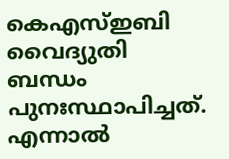കെഎസ്ഇബി വൈദ്യുതി ബന്ധം പുനഃസ്ഥാപിച്ചത്. എന്നാൽ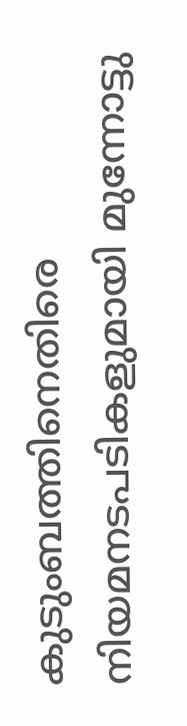കുടുംബത്തിനെതിരെ നിയമനടപടികളുമായി മുന്നോട്ടു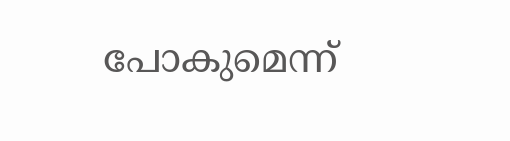പോകുമെന്ന്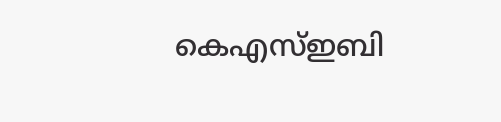കെഎസ്ഇബി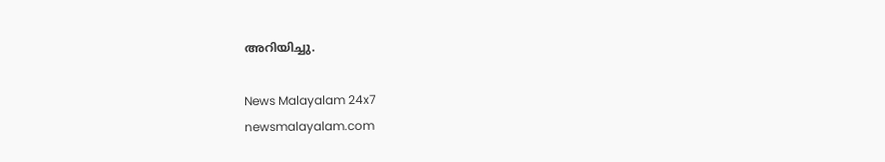അറിയിച്ചു.

News Malayalam 24x7
newsmalayalam.com